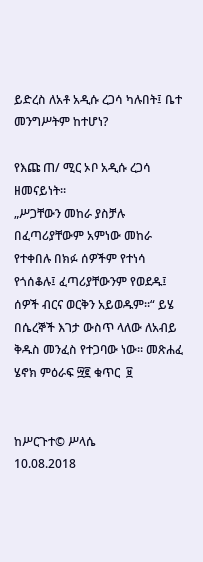ይድረስ ለአቶ አዲሱ ረጋሳ ካሉበት፤ ቤተ መንግሥትም ከተሆነ?

የእጩ ጠ/ ሚር ኦቦ አዲሱ ረጋሳ ዘመናይነት።
„ሥጋቸውን መከራ ያስቻሉ በፈጣሪያቸውም አምነው መከራ የተቀበሉ በክፉ ሰዎችም የተነሳ የጎሰቆሉ፤ ፈጣሪያቸውንም የወደዱ፤ ሰዎች ብርና ወርቅን አይወዱም።“ ይሄ በሴረኞች እገታ ውስጥ ላለው ለአብይ ቅዱስ መንፈስ የተጋባው ነው። መጽሐፈ ሄኖክ ምዕራፍ ፵፪ ቁጥር  ፱


ከሥርጉተ© ሥላሴ
10.08.2018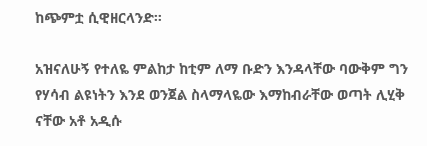ከጭምቷ ሲዊዘርላንድ።

አዝናለሁኝ የተለዬ ምልከታ ከቲም ለማ ቡድን እንዳላቸው ባውቅም ግን የሃሳብ ልዩነትን እንደ ወንጀል ስላማላዬው እማከብራቸው ወጣት ሊሂቅ ናቸው አቶ አዲሱ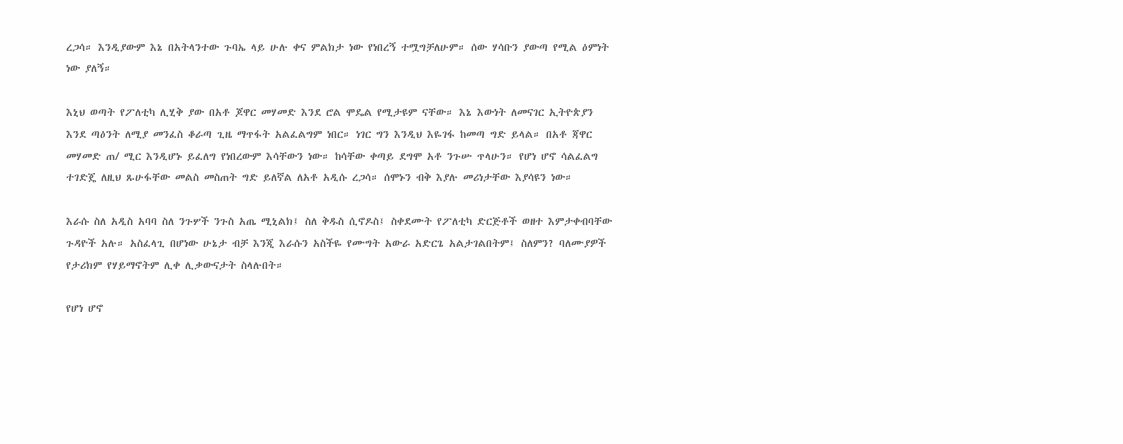ረጋሳ። እንዲያውም እኔ በአትላንተው ጉባኤ ላይ ሁሉ ቀና ምልክታ ነው የነበረኝ ተሟግቻለሁም። ሰው ሃሳቡን ያውጣ የሚል ዕምነት ነው ያለኝ።

እኒህ ወጣት የፖለቲካ ሊሂቅ ያው በአቶ ጆዋር መሃመድ እንደ ሮል ሞዴል የሚታዩም ናቸው። እኔ እውነት ለመናገር ኢትዮጵያን እንደ ጣዕንት ለሚያ መንፈስ ቆራጣ ጊዜ ማጥፋት አልፈልግም ነበር። ነገር ግን እንዲህ እዬገፋ ከመጣ ግድ ይላል። በአቶ ጃዋር መሃመድ ጠ/ ሚር እንዲሆኑ ይፈለግ የነበረውም እሳቸውን ነው። ከሳቸው ቀጣይ ደግሞ አቶ ንጉሡ ጥላሁን። የሆነ ሆኖ ሳልፈልግ ተገድጄ ለዚህ ጹሁፋቸው መልስ መስጠት ግድ ይለኛል ለአቶ አዲሱ ረጋሳ። ሰሞኑን ብቅ እያሉ መሪነታቸው እያሳዩን ነው።

እራሱ ስለ አዲስ አባባ ስለ ንጉሦች ንጉስ አጤ ሚኒልክ፤ ስለ ቅዱስ ሲኖዶስ፤ ስቀደሙት የፖለቲካ ድርጅቶች ወዘተ እምታቀብባቸው ጉዳዮች አሉ። አስፈላጊ በሆነው ሁኔታ ብቻ እንጂ እራሱን አስችዬ የሙግት አውራ አድርጌ አልታገልበትም፤ ስለምን? ባለሙያዎች የታሪክም የሃይማኖትም ሊቀ ሊቃውናታት ስላሉበት።

የሆነ ሆኖ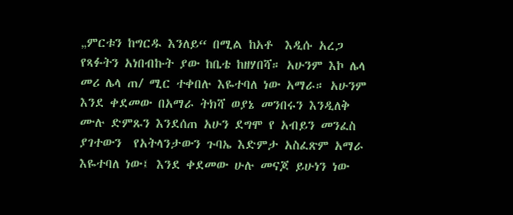„ምርቱን ከግርዱ እንለይ“ በሚል ከአቶ  እዲሱ አረጋ
የጻፉትን አነበብኩት ያው ከቤቴ ከዘሃበሻ። አሁንም እኮ ሌላ መሪ ሌላ ጠ/ ሚር ተቀበሉ እዬተባለ ነው አማራ። አሁንም እንደ ቀደመው በአማራ ትክሻ ወያኔ መንበሩን እንዲለቅ ሙሉ ድምጹን እንደሰጠ አሁን ደግሞ የ አብይን መንፈስ ያገተውን  የአትላንታውን ጉባኤ እድምታ አስፈጽም አማራ እዬተባለ ነው፤ እንደ ቀደመው ሁሉ መናጆ ይሁነን ነው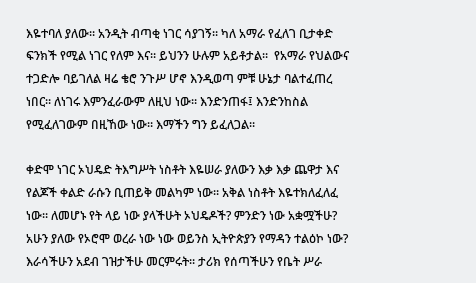እዬተባለ ያለው። አንዲት ብጣቂ ነገር ሳያገኝ። ካለ አማራ የፈለገ ቢታቀድ ፍንክች የሚል ነገር የለም እና። ይህንን ሁሉም አይቶታል።  የአማራ የህልውና ተጋድሎ ባይገለል ዛሬ ቄሮ ንጉሥ ሆኖ እንዲወጣ ምቹ ሁኔታ ባልተፈጠረ ነበር። ለነገሩ እምንፈራውም ለዚህ ነው። እንድንጠፋ፤ እንድንከስል የሚፈለገውም በዚኸው ነው። እማችን ግን ይፈለጋል።

ቀድሞ ነገር ኦህዴድ ትእግሥት ነስቶት እዬሠራ ያለውን እቃ እቃ ጨዋታ እና የልጆች ቀልድ ራሱን ቢጠይቅ መልካም ነው። አቅል ነስቶት እዬተክለፈለፈ ነው። ለመሆኑ የት ላይ ነው ያላችሁት ኦህዴዶች? ምንድን ነው አቋሟችሁ? አሁን ያለው የኦሮሞ ወረራ ነው ነው ወይንስ ኢትዮጵያን የማዳን ተልዕኮ ነው? እራሳችሁን አደብ ገዝታችሁ መርምሩት። ታሪክ የሰጣችሁን የቤት ሥራ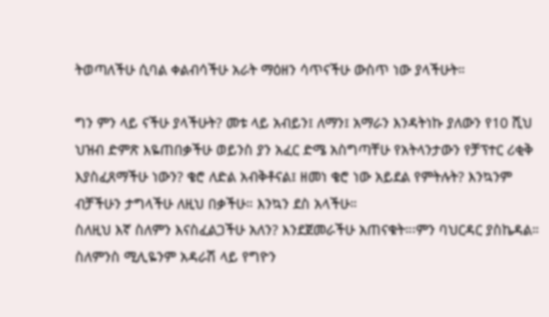ትወጣለችሁ ሲባል ቀልብሳችሁ አራት ማዕዘን ሳጥናችሁ ውስጥ ነው ያላችሁት።

ግን ምን ላይ ናችሁ ያላችሁት? መቱ ላይ አብይን፤ ለማን፤ አማራን እንዳትነኩ ያለውን የ10 ሺህ ህዝብ ድምጽ እዬጠበቃችሁ ወይንስ ያን አፈር ድሜ አስግጣቸሁ የአትላንታውን የቻፕተር ሪቂቅ እያስፈጸማችሁ ነውን? ቄሮ ለድል አብቅቶናል፤ ዘመነ ቄሮ ነው አይደል የምትሉት? እንኳንም ብቻችሁን ታግላችሁ ለዚህ በቃችሁ። እንኳን ደስ አላችሁ።
ስለዚህ እኛ ስለምን እናስፈልጋችሁ አለን? እንደጀመራችሁ አጠናቁት።፡ምን ባህርዳር ያስኬዳል። ስለምንስ ሚሊዬንም አዳራሽ ላይ የግዮን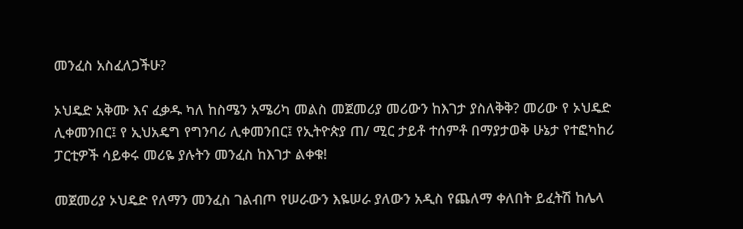መንፈስ አስፈለጋችሁ?

ኦህዴድ አቅሙ እና ፈቃዱ ካለ ከስሜን አሜሪካ መልስ መጀመሪያ መሪውን ከእገታ ያስለቅቅ? መሪው የ ኦህዴድ ሊቀመንበር፤ የ ኢህአዴግ የግንባሪ ሊቀመንበር፤ የኢትዮጵያ ጠ/ ሚር ታይቶ ተሰምቶ በማያታወቅ ሁኔታ የተፎካከሪ ፓርቲዎች ሳይቀሩ መሪዬ ያሉትን መንፈስ ከእገታ ልቀቁ!

መጀመሪያ ኦህዴድ የለማን መንፈስ ገልብጦ የሠራውን እዬሠራ ያለውን አዲስ የጨለማ ቀለበት ይፈትሽ ከሌላ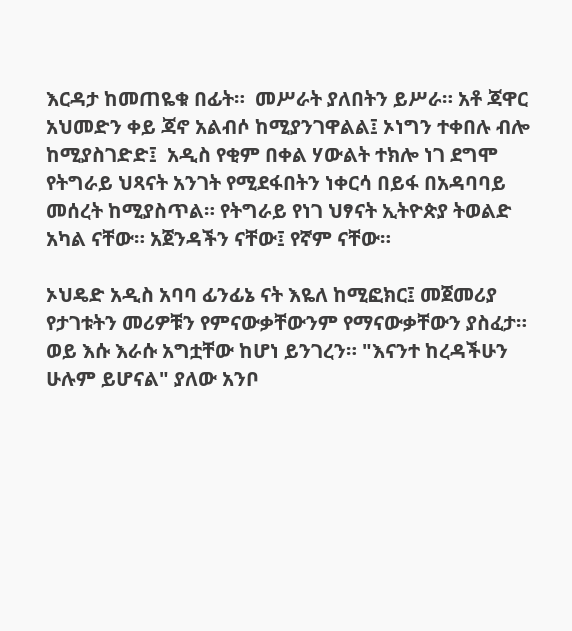እርዳታ ከመጠዬቁ በፊት።  መሥራት ያለበትን ይሥራ። አቶ ጃዋር አህመድን ቀይ ጃኖ አልብሶ ከሚያንገዋልል፤ ኦነግን ተቀበሉ ብሎ ከሚያስገድድ፤  አዲስ የቂም በቀል ሃውልት ተክሎ ነገ ደግሞ የትግራይ ህጻናት አንገት የሚደፋበትን ነቀርሳ በይፋ በአዳባባይ መሰረት ከሚያስጥል። የትግራይ የነገ ህፃናት ኢትዮጵያ ትወልድ አካል ናቸው። አጀንዳችን ናቸው፤ የኛም ናቸው።

ኦህዴድ አዲስ አባባ ፊንፊኔ ናት እዬለ ከሚፎክር፤ መጀመሪያ የታገቱትን መሪዎቹን የምናውቃቸውንም የማናውቃቸውን ያስፈታ። ወይ እሱ እራሱ አግቷቸው ከሆነ ይንገረን። "እናንተ ከረዳችሁን ሁሉም ይሆናል" ያለው አንቦ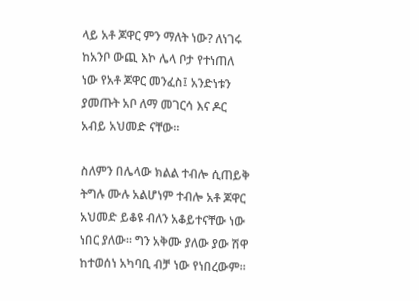ላይ አቶ ጆዋር ምን ማለት ነው? ለነገሩ ከአንቦ ውጪ እኮ ሌላ ቦታ የተነጠለ ነው የአቶ ጆዋር መንፈስ፤ አንድነቱን ያመጡት አቦ ለማ መገርሳ እና ዶር አብይ አህመድ ናቸው።

ስለምን በሌላው ክልል ተብሎ ሲጠይቅ ትግሉ ሙሉ አልሆነም ተብሎ አቶ ጆዋር አህመድ ይቆዩ ብለን አቆይተናቸው ነው ነበር ያለው። ግን አቅሙ ያለው ያው ሽዋ ከተወሰነ አካባቢ ብቻ ነው የነበረውም።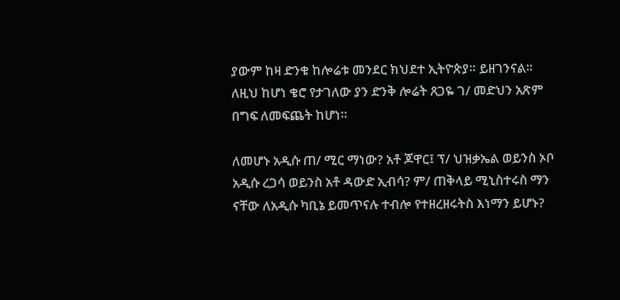ያውም ከዛ ድንቁ ከሎሬቱ መንደር ክህደተ ኢትዮጵያ። ይዘገንናል። ለዚህ ከሆነ ቄሮ የታገለው ያን ድንቅ ሎሬት ጸጋዬ ገ/ መድህን አጽም በግፍ ለመፍጨት ከሆነ።

ለመሆኑ አዲሱ ጠ/ ሚር ማነው? አቶ ጆዋር፤ ፕ/ ህዝቃኤል ወይንስ ኦቦ አዲሱ ረጋሳ ወይንስ አቶ ዳውድ ኢብሳ? ም/ ጠቅላይ ሚኒስተሩስ ማን ናቸው ለአዲሱ ካቢኔ ይመጥናሉ ተብሎ የተዘረዘሩትስ እነማን ይሆኑ?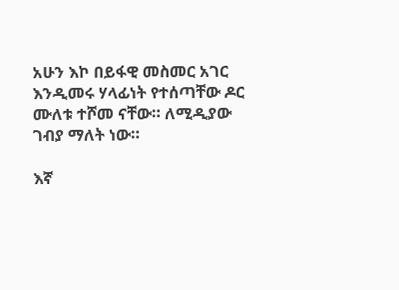አሁን እኮ በይፋዊ መስመር አገር እንዲመሩ ሃላፊነት የተሰጣቸው ዶር ሙለቱ ተሾመ ናቸው። ለሚዲያው ገብያ ማለት ነው።

እኛ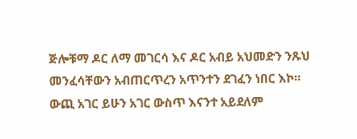ጅሎቹማ ዶር ለማ መገርሳ እና ዶር አብይ አህመድን ንጹህ መንፈሳቸውን አብጠርጥረን አጥንተን ደገፈን ነበር እኮ። ውጪ አገር ይሁን አገር ውስጥ እናንተ አይደለም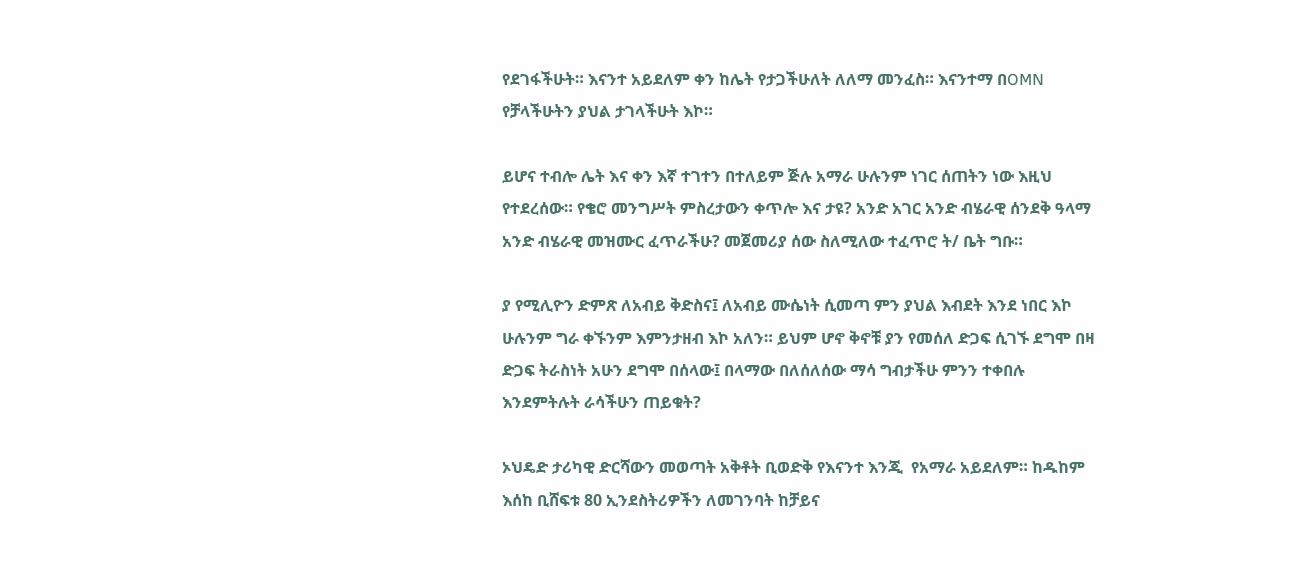የደገፋችሁት። እናንተ አይደለም ቀን ከሌት የታጋችሁለት ለለማ መንፈስ። እናንተማ በOMN የቻላችሁትን ያህል ታገላችሁት እኮ።

ይሆና ተብሎ ሌት እና ቀን እኛ ተገተን በተለይም ጅሉ አማራ ሁሉንም ነገር ሰጠትን ነው እዚህ የተደረሰው። የቄሮ መንግሥት ምስረታውን ቀጥሎ እና ታዩ? አንድ አገር አንድ ብሄራዊ ሰንደቅ ዓላማ አንድ ብሄራዊ መዝሙር ፈጥራችሁ? መጀመሪያ ሰው ስለሚለው ተፈጥሮ ት/ ቤት ግቡ።

ያ የሚሊዮን ድምጽ ለአብይ ቅድስና፤ ለአብይ ሙሴነት ሲመጣ ምን ያህል እብደት እንደ ነበር እኮ ሁሉንም ግራ ቀኙንም እምንታዘብ እኮ አለን። ይህም ሆኖ ቅኖቹ ያን የመሰለ ድጋፍ ሲገኙ ደግሞ በዛ ድጋፍ ትራስነት አሁን ደግሞ በሰላው፤ በላማው በለሰለሰው ማሳ ግብታችሁ ምንን ተቀበሉ እንደምትሉት ራሳችሁን ጠይቁት?

ኦህዴድ ታሪካዊ ድርሻውን መወጣት አቅቶት ቢወድቅ የእናንተ እንጂ  የአማራ አይደለም። ከዱከም እሰከ ቢሸፍቱ 80 ኢንደስትሪዎችን ለመገንባት ከቻይና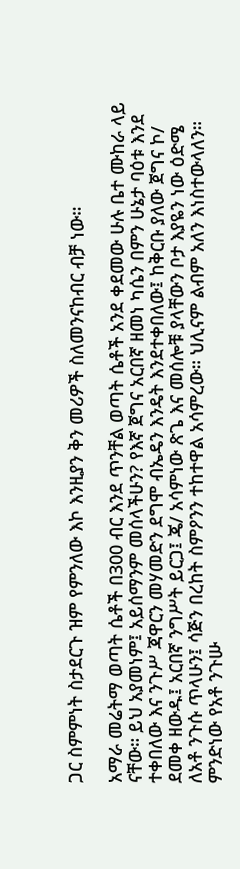ጋር ስምምነት ስታደርጉ ዝም የምንለው እኮ እንዚያን ቅን መሪዎች ስለመንናከብር ብቻ ነው።

አማራ መሬትማ ወጣት ሴቶች በ300 ብር እንደ ጥንቸል ወጣት ሴቶች አንደ ቀደመው ሁሉ ቤተ ሙከራ ላይ ናቸው። ይህ አያመነም፤ አይሰማንም መሰላችሁን? የእኛ ጀግና አርበኛ ዘመነ ካሴን በምን ሁኔታ ባዕቱ እንደ ተቀበለው እና ንጉሥ ጃዋርን መሃመድን ደግሞ ብኤዴን እንዴት እንደተቀበለው፤ ከቅርቡ ያለው ጀግና ኮ/ ደመቀ ዘውዱ፤ አርበኛ ንግሥት ይርጋ፤ ጄ/ አሳምነው ጽጌ እና መሰሎቹ ያላቸውን ቦታ እያዬን ነው ዕድሜ ለአቶ ንጉሱ ጥላሁን፤ ሳጅን በረከት ስምዖንን ተከተዋል አሳምረው። ህሊናም ልብም አለን እነስተውላለን።
ምንድነው የአቶ ንጉሡ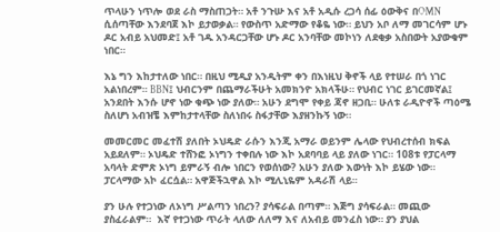ጥላሁን ነጥሎ ወደ ራስ ማስጠጋት። አቶ ንጉሡ እና አቶ አዲሱ ረጋሳ ሰፊ ዕውቅና በOMN ሲሰጣቸው እንደባጀ እኮ ይታወቃል። የውስጥ አድማው የቆዬ ነው። ይህን አቦ ለማ መገርሳም ሆኑ ዶር አብይ አህመድ፤ አቶ ገዱ አንዳርጋቸው ሆኑ ዶር አንባቸው መኮነን ለደቂቃ አስበውት አያውቁም ነበር።

እኔ ግን እከታተለው ነበር። በዚህ ሚዲያ አንዲትም ቀን በእነዚህ ቅኖች ላይ የተሠራ በጎ ነገር አልነበረም። BBN፤ ህብርንም በጨማራችሁት አመክንዮ አክላችሁ። የህብር ነገር ይገርመኛል፤ አንደበት እንሱ ሆኖ ነው ቁጭ ነው ያለው። አሁን ደግሞ የቀይ ጃኖ ዘጋቢ። ሁለቱ ራዲዮኖች ጣዕሜ ስለሆነ አብዝቼ እምከታተላቸው ስለነበሩ ስፋታቸው እያዘንኩኝ ነው።

መመርመር መፈተሽ ያለበት ኦህዴድ ራሱን እንጂ አማራ ወይንም ሌላው የህብረተሰብ ክፍል አይደለም። ኦህዴድ ተሸንፎ ኦነግን ተቀበሉ ነው እኮ አደባባይ ላይ ያለው ነገር። 108ቱ የፓርላማ አባላት ድምጽ ኦነግ ይምራኝ ብሎ ነበርን የወሰነው? አሁን ያለው እውነት እኮ ይሄው ነው። ፓርላማው አኮ ፈርሷል። አዋጅችኋዋል እኮ ሚሊኒዬም አዳራሽ ላይ።

ያን ሁሉ የተጋነው ለኦነግ ሥልጣን ነበረን? ያሳፍራል በጣም። እጅግ ያሳፍራል። መጪው ያስፈራልም።  እኛ የተጋነው ጥራት ላለው ለለማ እና ለአብይ መንፈስ ነው። ያን ያህል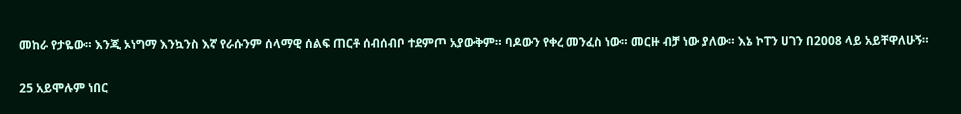መከራ የታዬው። እንጂ ኦነግማ እንኳንስ እኛ የራሱንም ሰላማዊ ሰልፍ ጠርቶ ሰብሰብቦ ተደምጦ አያውቅም። ባዶውን የቀረ መንፈስ ነው። መርዙ ብቻ ነው ያለው። እኔ ኮፐን ሀገን በ2008 ላይ አይቸዋለሁኝ።

25 አይሞሉም ነበር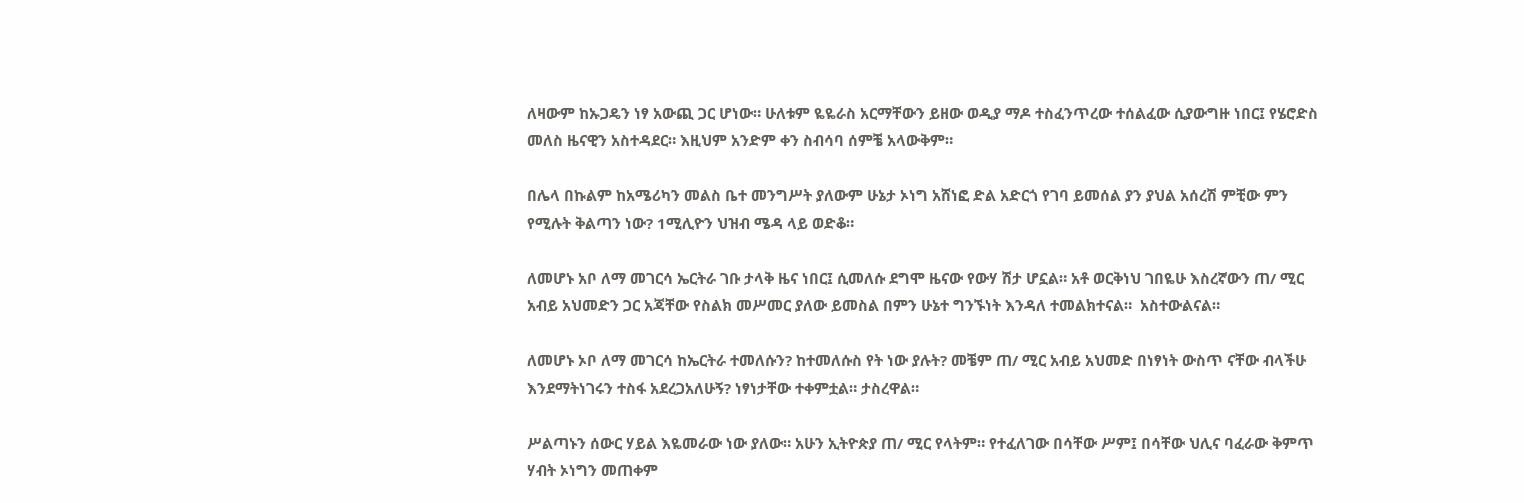ለዛውም ከኡጋዴን ነፃ አውጪ ጋር ሆነው። ሁለቱም ዬዬራስ አርማቸውን ይዘው ወዲያ ማዶ ተስፈንጥረው ተሰልፈው ሲያውግዙ ነበር፤ የሄሮድስ መለስ ዜናዊን አስተዳደር። እዚህም አንድም ቀን ስብሳባ ሰምቼ አላውቅም።

በሌላ በኩልም ከአሜሪካን መልስ ቤተ መንግሥት ያለውም ሁኔታ ኦነግ አሸነፎ ድል አድርጎ የገባ ይመሰል ያን ያህል አሰረሽ ምቺው ምን የሚሉት ቅልጣን ነው? 1ሚሊዮን ህዝብ ሜዳ ላይ ወድቆ።

ለመሆኑ አቦ ለማ መገርሳ ኤርትራ ገቡ ታላቅ ዜና ነበር፤ ሲመለሱ ደግሞ ዜናው የውሃ ሽታ ሆኗል። አቶ ወርቅነህ ገበዬሁ እስረኛውን ጠ/ ሚር አብይ አህመድን ጋር አጃቸው የስልክ መሥመር ያለው ይመስል በምን ሁኔተ ግንኙነት እንዳለ ተመልክተናል።  አስተውልናል።

ለመሆኑ ኦቦ ለማ መገርሳ ከኤርትራ ተመለሱን? ከተመለሱስ የት ነው ያሉት? መቼም ጠ/ ሚር አብይ አህመድ በነፃነት ውስጥ ናቸው ብላችሁ እንደማትነገሩን ተስፋ አደረጋአለሁኝ? ነፃነታቸው ተቀምቷል። ታስረዋል።

ሥልጣኑን ሰውር ሃይል እዬመራው ነው ያለው። አሁን ኢትዮጵያ ጠ/ ሚር የላትም። የተፈለገው በሳቸው ሥም፤ በሳቸው ህሊና ባፈራው ቅምጥ ሃብት ኦነግን መጠቀም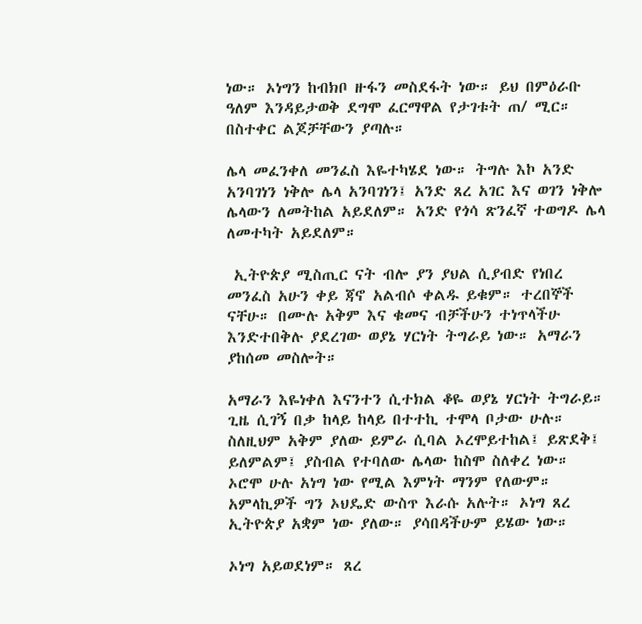ነው። ኦነግን ከብክቦ ዙፋን መስደፋት ነው። ይህ በምዕራቡ ዓለም እንዳይታወቅ ደግሞ ፈርማዋል የታገቱት ጠ/ ሚር። በስተቀር ልጆቻቸውን ያጣሉ።

ሌላ መፈንቀለ መንፈስ እዬተካሄደ ነው። ትግሉ እኮ አንድ አንባገነን ነቅሎ ሌላ አንባገነን፤ አንድ ጸረ አገር እና ወገን ነቅሎ ሌላውን ለመትከል አይደለም። አንድ የጎሳ ጽንፈኛ ተወግዶ ሌላ ለመተካት አይደለም።

 ኢትዮጵያ ሚስጢር ናት ብሎ ያን ያህል ሲያብድ የነበረ መንፈስ አሁን ቀይ ጃኖ አልብሶ ቀልዱ ይቁም። ተረበኞች ናቸሁ። በሙሉ አቅም እና ቁመና ብቻችሁን ተነጥላችሁ እንድተበቅሉ ያደረገው ወያኔ ሃርነት ትግራይ ነው። አማራን ያከሰመ መስሎት።

አማራን እዬነቀለ እናንተን ሲተክል ቆዬ ወያኔ ሃርነት ትግራይ። ጊዜ ሲገኝ በቃ ከላይ ከላይ በተተኪ ተሞላ ቦታው ሁሉ። ስለዚህም አቅም ያለው ይምራ ሲባል ኦረሞይተከል፤ ይጽደቅ፤ ይለምልም፤ ያስብል የተባለው ሌላው ከስሞ ስለቀረ ነው። ኦሮሞ ሁሉ አነግ ነው የሚል እምነት ማንም የለውም። አምላኪዎች ግን ኦህዴድ ውስጥ እራሱ አሉት። ኦነግ ጸረ ኢትዮጵያ አቋም ነው ያለው። ያሳበዳችሁም ይሄው ነው።

ኦነግ አይወደነም። ጸረ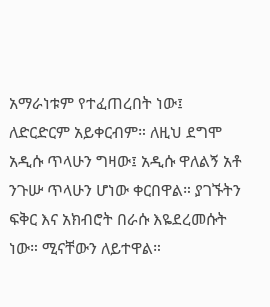አማራነቱም የተፈጠረበት ነው፤ ለድርድርም አይቀርብም። ለዚህ ደግሞ አዲሱ ጥላሁን ግዛው፤ አዲሱ ዋለልኝ አቶ ንጉሡ ጥላሁን ሆነው ቀርበዋል። ያገኙትን ፍቅር እና አክብሮት በራሱ እዬደረመሱት ነው። ሚናቸውን ለይተዋል።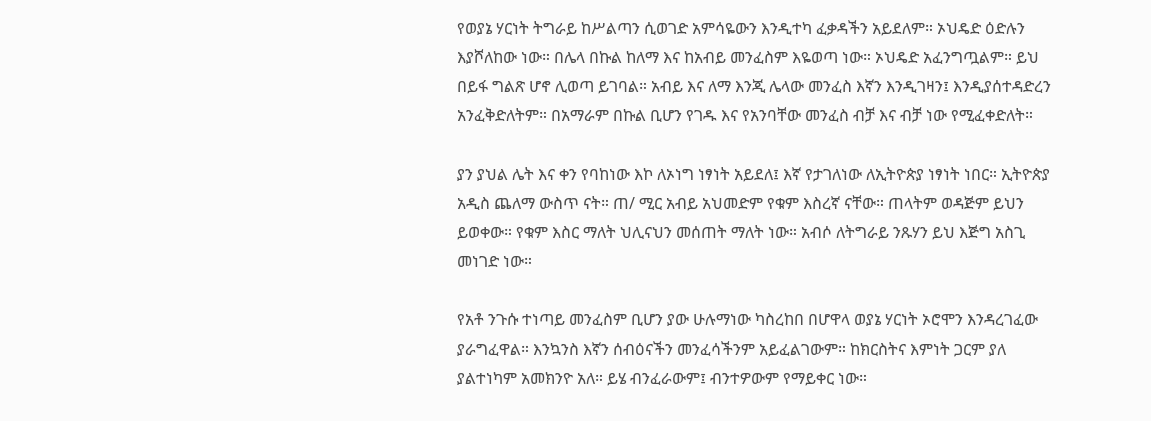የወያኔ ሃርነት ትግራይ ከሥልጣን ሲወገድ አምሳዬውን እንዲተካ ፈቃዳችን አይደለም። ኦህዴድ ዕድሉን እያሾለከው ነው። በሌላ በኩል ከለማ እና ከአብይ መንፈስም እዬወጣ ነው። ኦህዴድ አፈንግጧልም። ይህ በይፋ ግልጽ ሆኖ ሊወጣ ይገባል። አብይ እና ለማ እንጂ ሌላው መንፈስ እኛን እንዲገዛን፤ እንዲያሰተዳድረን አንፈቅድለትም። በአማራም በኩል ቢሆን የገዱ እና የአንባቸው መንፈስ ብቻ እና ብቻ ነው የሚፈቀድለት።

ያን ያህል ሌት እና ቀን የባከነው እኮ ለኦነግ ነፃነት አይደለ፤ እኛ የታገለነው ለኢትዮጵያ ነፃነት ነበር። ኢትዮጵያ አዲስ ጨለማ ውስጥ ናት። ጠ/ ሚር አብይ አህመድም የቁም እስረኛ ናቸው። ጠላትም ወዳጅም ይህን ይወቀው። የቁም እስር ማለት ህሊናህን መሰጠት ማለት ነው። አብሶ ለትግራይ ንጹሃን ይህ እጅግ አስጊ መነገድ ነው።

የአቶ ንጉሱ ተነጣይ መንፈስም ቢሆን ያው ሁሉማነው ካስረከበ በሆዋላ ወያኔ ሃርነት ኦሮሞን እንዳረገፈው ያራግፈዋል። እንኳንስ እኛን ሰብዕናችን መንፈሳችንም አይፈልገውም። ከክርስትና እምነት ጋርም ያለ ያልተነካም አመክንዮ አለ። ይሄ ብንፈራውም፤ ብንተዎውም የማይቀር ነው።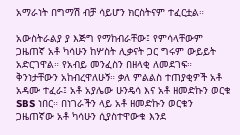አማራነት በግማሽ ብቻ ሳይሆን ክርስትናም ተፈርቷል።

አውስትራልያ ያ እጅግ የማከብራቸው፤ የምሳላቸውም ጋዜጠኛ አቶ ካሳሁን ከሦስት ሊቃናት ጋር ግሩም ውይይት አድርገዋል። የአብይ መንፈስን በዘላቂ ለመደገፍ። ቅንነታቸውን አከብረዋለሁኝ። ቃለ ምልልስ ተጠያቂዎች አቶ አዳሙ ተፈራ፤ አቶ አያሌው ሁንዴሳ እና አቶ ዘመድኩን ወርቁ  SBS ነበር። በነገራችን ላይ አቶ ዘመድኩን ወርቁን ጋዜጠኛው አቶ ካሳሁን ሲያስተዋውቁ እንደ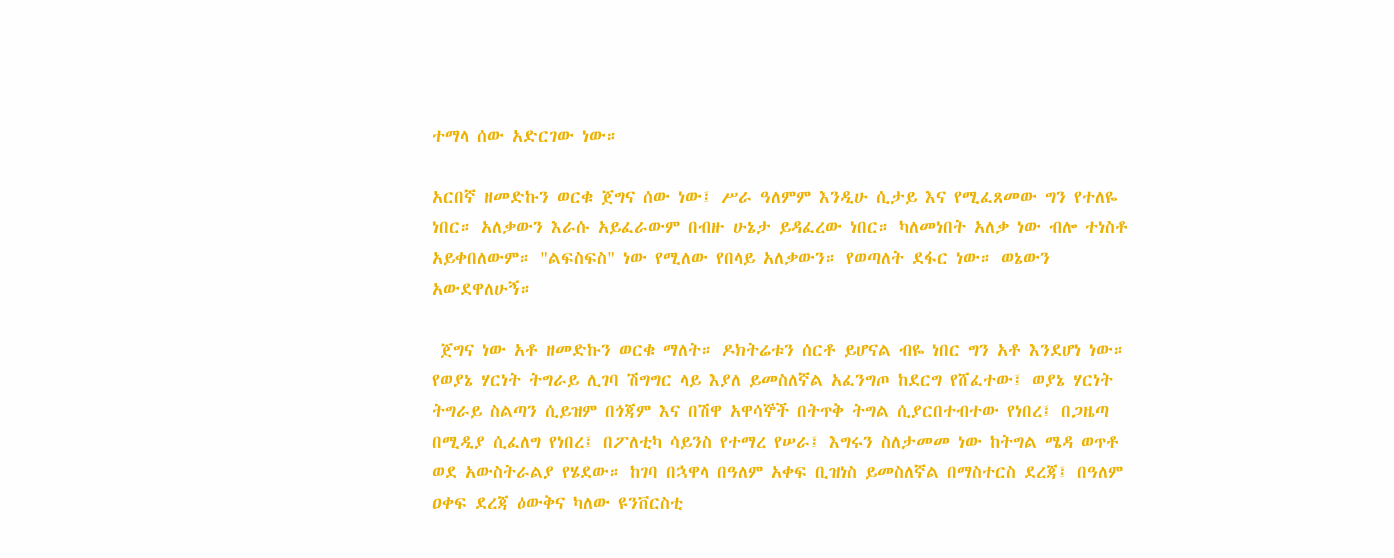ተማላ ሰው አድርገው ነው።

አርበኛ ዘመድኩን ወርቁ ጀግና ሰው ነው፤ ሥራ ዓለምም እንዲሁ ሲታይ እና የሚፈጸመው ግን የተለዬ ነበር። አለቃውን እራሱ አይፈራውም በብዙ ሁኔታ ይዳፈረው ነበር። ካለመነበት አለቃ ነው ብሎ ተነስቶ አይቀበለውም። "ልፍስፍስ" ነው የሚለው የበላይ አለቃውን። የወጣለት ደፋር ነው። ወኔውን አውደዋለሁኝ።

 ጀግና ነው አቶ ዘመድኩን ወርቁ ማለት። ዶክትሬቱን ሰርቶ ይሆናል ብዬ ነበር ግን አቶ እንደሆነ ነው። የወያኔ ሃርነት ትግራይ ሊገባ ሽግግር ላይ እያለ ይመስለኛል አፈንግጦ ከደርግ የሸፈተው፤ ወያኔ ሃርነት ትግራይ ስልጣን ሲይዝም በጎጃም እና በሽዋ አዋሳኞች በትጥቅ ትግል ሲያርበተብተው የነበረ፤ በጋዜጣ በሚዲያ ሲፈለግ የነበረ፤ በፖለቲካ ሳይንስ የተማረ የሠራ፤ እግሩን ስለታመመ ነው ከትግል ሜዳ ወጥቶ ወደ አውስትራልያ የሄደው። ከገባ በኋዋላ በዓለም አቀፍ ቢዝነስ ይመስለኛል በማስተርስ ደረጃ፤ በዓለም ዐቀፍ ደረጃ ዕውቅና ካለው ዩንቨርስቲ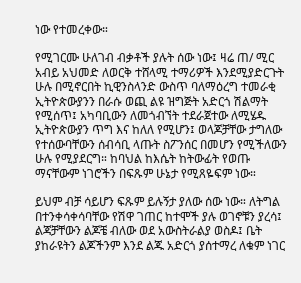ነው የተመረቀው።

የሚገርሙ ሁለገብ ብቃቶች ያሉት ሰው ነው፤ ዛሬ ጠ/ ሚር አብይ አህመድ ለወርቅ ተሸላሚ ተማሪዎች እንደሚያድርጉት ሁሉ በሚኖርበት ኪዊንስላንድ ውስጥ ባለማዕረግ ተመራቂ ኢትዮጵውያንን በራሱ ወጪ ልዩ ዝግጅት አድርጎ ሽልማት የሚሰጥ፤ አካባቢውን ለመጎብኘት ተደራጀተው ለሚሄዱ ኢትዮጵውያን ጥግ እና ከለለ የሚሆን፤ ወላጆቻቸው ታግለው የተሰውባቸውን ሰብሳቢ ላጡት ስፖንሰር በመሆን የሚችለውን ሁሉ የሚያደርግ። ከባህል ከእሴት ከትውፊት የወጡ ማናቸውም ነገሮችን በፍጹም ሁኔታ የሚጸዬፍም ነው።

ይህም ብቻ ሳይሆን ፍጹም ይሉኝታ ያለው ሰው ነው። ለትግል በተንቀሳቀሳባቸው የሽዋ ገጠር ከተሞች ያሉ ወገኖቹን ያረሳ፤ ልጃቻቸውን ልጆቼ ብለው ወደ አውስትራልያ ወስዶ፤ ቤት ያከራዩትን ልጆችንም እንደ ልጁ አድርጎ ያሰተማረ ለቁም ነገር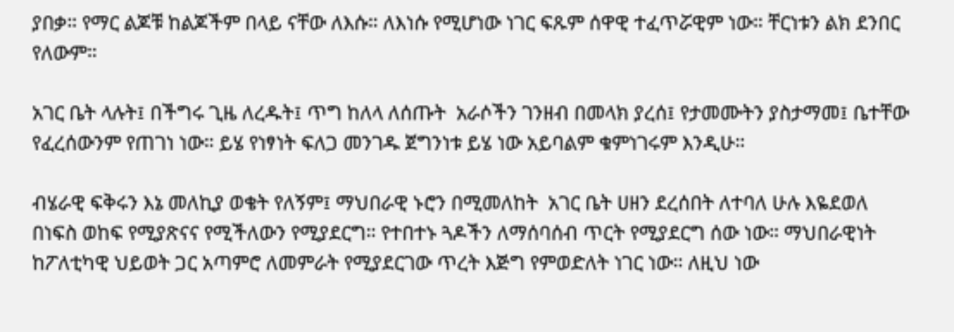ያበቃ። የማር ልጆቹ ከልጆችም በላይ ናቸው ለእሱ። ለእነሱ የሚሆነው ነገር ፍጹም ሰዋዊ ተፈጥሯዊም ነው። ቸርነቱን ልክ ደንበር የለውም።

አገር ቤት ላሉት፤ በችግሩ ጊዜ ለረዱት፤ ጥግ ከለላ ለሰጡት  አራሶችን ገንዘብ በመላክ ያረሰ፤ የታመሙትን ያስታማመ፤ ቤተቸው የፈረሰውንም የጠገነ ነው። ይሄ የነፃነት ፍለጋ መንገዱ ጀግንነቱ ይሄ ነው አይባልም ቁምነገሩም እንዲሁ።

ብሄራዊ ፍቅሩን እኔ መለኪያ ወቄት የለኝም፤ ማህበራዊ ኑሮን በሚመለከት  አገር ቤት ሀዘን ደረሰበት ለተባለ ሁሉ እዬደወለ በነፍስ ወከፍ የሚያጽናና የሚችለውን የሚያደርግ። የተበተኑ ጓዶችን ለማሰባሰብ ጥርት የሚያደርግ ሰው ነው። ማህበራዊነት ከፖለቲካዊ ህይወት ጋር አጣምሮ ለመምራት የሚያደርገው ጥረት እጅግ የምወድለት ነገር ነው። ለዚህ ነው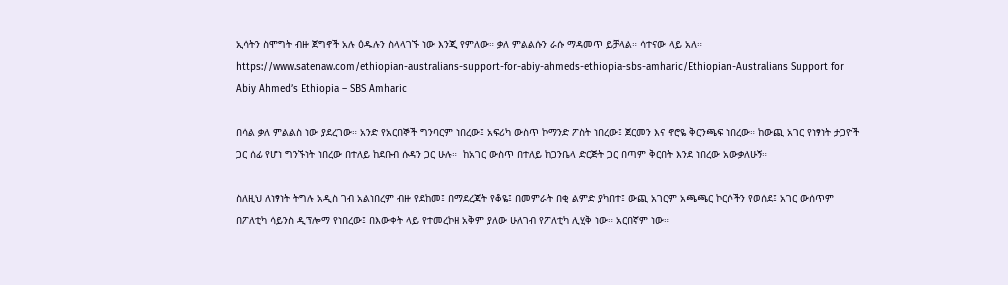ኢሳትን ስሞግት ብዙ ጀግኖች አሉ ዕዱሉን ስላላገኙ ነው እንጂ የምለው። ቃለ ምልልሱን ራሱ ማዳመጥ ይቻላል። ሳተናው ላይ አለ። https://www.satenaw.com/ethiopian-australians-support-for-abiy-ahmeds-ethiopia-sbs-amharic/Ethiopian-Australians Support for Abiy Ahmed’s Ethiopia – SBS Amharic

በሳል ቃለ ምልልስ ነው ያደረገው። አንድ የአርበኞች ግንባርም ነበረው፤ አፍሪካ ውስጥ ኮማንድ ፖስት ነበረው፤ ጀርመን እና ኖሮዬ ቅርንጫፍ ነበረው። ከውጪ አገር የነፃነት ታጋዮች ጋር ሰፊ የሆነ ግንኙነት ነበረው በተለይ ከደቡብ ሱዳን ጋር ሁሉ።  ከአገር ውስጥ በተለይ ከጋንቤላ ድርጅት ጋር በጣም ቅርበት እንደ ነበረው አውቃለሁኝ።

ስለዚህ ለነፃነት ትግሉ አዲስ ገብ አልነበረም ብዙ የደከመ፤ በማደረጃት የቆዬ፤ በመምራት በቂ ልምድ ያካበተ፤ ውጪ አገርም አጫጫር ኮርሶችን የወሰደ፤ አገር ውሰጥም በፖለቲካ ሳይንስ ዲፕሎማ የነበረው፤ በእውቀት ላይ የተመረኮዘ አቅም ያለው ሁለገብ የፖለቲካ ሊሂቅ ነው። አርበኛም ነው።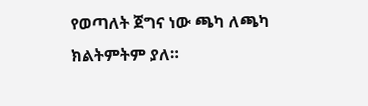የወጣለት ጀግና ነው ጫካ ለጫካ ክልትምትም ያለ።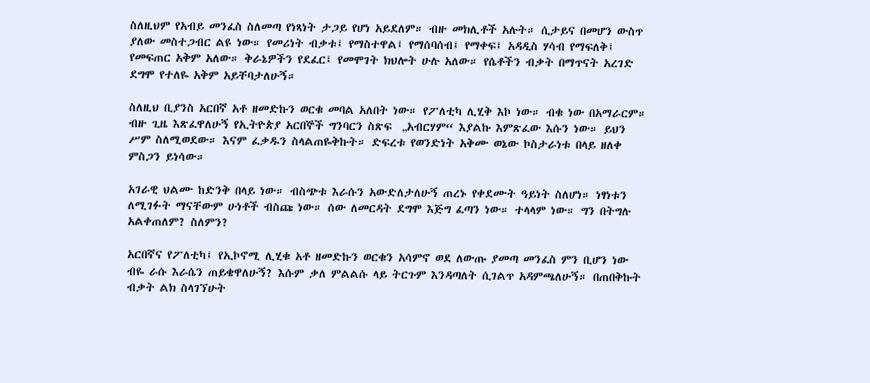ስለዚህም የአብይ መንፈስ ስለመጣ የነጻነት ታጋይ የሆነ አይደለም። ብዙ መክሊቶች አሉት። ሲታይና በመሆን ውስጥ ያለው መስተጋብር ልዩ ነው። የመሪነት ብቃቱ፤ የማስተዋል፤ የማሰባሰብ፤ የማቀፍ፤ አዳዲስ ሃሳብ የማፍለቅ፤ የመፍጠር አቅም አለው። ቅራኔዎችን የደፈር፤ የመሞገት ክህሎት ሁሉ አለው። የሴቶችን ብቃት በማጥናት አረገድ ደግሞ የተለዬ አቅም አይቸባታለሁኝ።

ስለዚህ ቢያንስ አርበኛ አቶ ዘመድኩን ወርቁ መባል አለበት ነው። የፖለቲካ ሊሂቅ እኮ ነው። ብቁ ነው በአማራርም።  ብዙ ጊዜ እጽፈዋለሁኝ የኢትዮጵያ አርበኞች ግንባርን ስጽፍ  „አብርሃም“ እያልኩ እምጽፈው እሱን ነው። ይህን ሥም ስለሚወደው። እናም ፈቃዱን ስላልጠዬቅኩት። ድፍረቱ የወንድነት አቅሙ ወኔው ኮስታራነቱ በላይ ዘለቀ ምስጋን ይነሳው።

አገራዊ ህልሙ ከድንቅ በላይ ነው። ብስጭቱ እራሱን አውድለታለሁኝ ጠረኑ የቀደሙት ዓይነት ስለሆነ። ነፃነቱን ለሚገፉት ማናቸውም ሁነቶች ብስጩ ነው። ሰው ለመርዳት ደግሞ እጅግ ፈጣን ነው። ተላላም ነው። ግን በትግሉ አልቀጠለም? ስለምን?

አርበኛና የፖለቲካ፤ የኢኮኖሚ ሊሂቁ አቶ ዘመድኩን ወርቁን አሳምኖ ወደ ለውጡ ያመጣ መንፈስ ምን ቢሆን ነው ብዬ ራሱ እራሴን ጠይቄዋለሁኝ? እሱም ቃለ ምልልሱ ላይ ትርጉም እንዳጣለት ሲገልጥ አዳምጫለሁኝ። በጠበቅኩት ብቃት ልክ ስላገኘሁት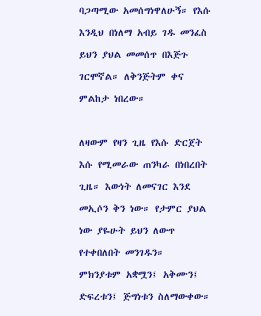ባጋጣሚው አመሰግነዋለሁኝ። የእሱ እንዲህ በነለማ አብይ ገዱ መንፈስ ይህን ያህል መመሰጥ በእጅጉ ገርሞኛል። ለቅንጅትም ቀና ምልከታ ነበረው።

ለዛውም የዛን ጊዜ የእሱ ድርጀት እሱ የሚመራው ጠንካራ በነበረበት ጊዜ። እውነት ለመናገር እንደ መኢሶን ቅን ነው። የታምር ያህል ነው ያዬሁት ይህን ለውጥ የተቀበለበት መንገዱን።  ምክንያቱም አቋሟን፤ አቅሙን፤ ድፍረቱን፤ ጅግነቱን ስለማውቀው።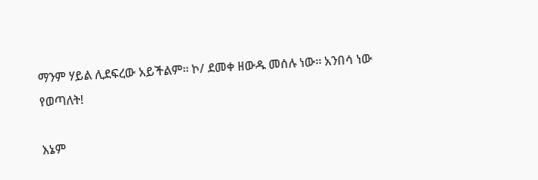ማንም ሃይል ሊደፍረው አይችልም። ኮ/ ደመቀ ዘውዱ መሰሉ ነው። አንበሳ ነው የወጣለት!

እኔም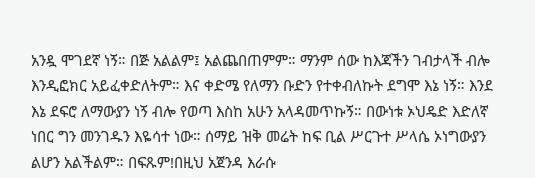አንዷ ሞገደኛ ነኝ። በጅ አልልም፤ አልጨበጠምም። ማንም ሰው ከእጃችን ገብታላች ብሎ እንዲፎክር አይፈቀድለትም። እና ቀድሜ የለማን ቡድን የተቀብለኩት ደግሞ እኔ ነኝ። እንደ እኔ ደፍሮ ለማውያን ነኝ ብሎ የወጣ እስከ አሁን አላዳመጥኩኝ። በውነቱ ኦህዴድ እድለኛ ነበር ግን መንገዱን እዬሳተ ነው። ሰማይ ዝቅ መሬት ከፍ ቢል ሥርጉተ ሥላሴ ኦነግውያን ልሆን አልችልም። በፍጹም!በዚህ አጀንዳ እራሱ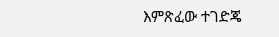እምጽፈው ተገድጄ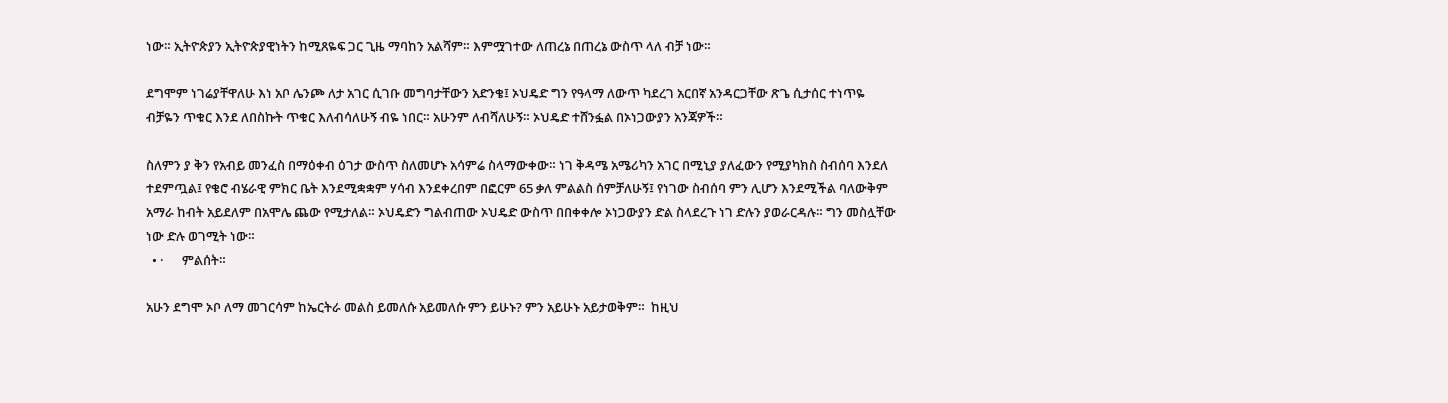ነው። ኢትዮጵያን ኢትዮጵያዊነትን ከሚጸዬፍ ጋር ጊዜ ማባከን አልሻም። እምሟገተው ለጠረኔ በጠረኔ ውስጥ ላለ ብቻ ነው።

ደግሞም ነገሬያቸዋለሁ እነ አቦ ሌንጮ ለታ አገር ሲገቡ መግባታቸውን አድንቄ፤ ኦህዴድ ግን የዓላማ ለውጥ ካደረገ አርበኛ አንዳርጋቸው ጽጌ ሲታሰር ተነጥዬ ብቻዬን ጥቁር እንደ ለበስኩት ጥቁር እለብሳለሁኝ ብዬ ነበር። አሁንም ለብሻለሁኝ። ኦህዴድ ተሸንፏል በኦነጋውያን አንጃዎች።

ስለምን ያ ቅን የአብይ መንፈስ በማዕቀብ ዕገታ ውስጥ ስለመሆኑ አሳምሬ ስላማውቀው። ነገ ቅዳሜ አሜሪካን አገር በሚኒያ ያለፈውን የሚያካክስ ስብሰባ እንደለ ተደምጧል፤ የቄሮ ብሄራዊ ምክር ቤት እንደሚቋቋም ሃሳብ እንደቀረበም በፎርም 65 ቃለ ምልልስ ሰምቻለሁኝ፤ የነገው ስብሰባ ምን ሊሆን እንደሚችል ባለውቅም አማራ ከብት አይደለም በአሞሌ ጨው የሚታለል። ኦህዴድን ግልብጠው ኦህዴድ ውስጥ በበቀቀሎ ኦነጋውያን ድል ስላደረጉ ነገ ድሉን ያወራርዳሉ። ግን መስሏቸው ነው ድሉ ወገሚት ነው።
  • ·      ምልሰት።

አሁን ደግሞ ኦቦ ለማ መገርሳም ከኤርትራ መልስ ይመለሱ አይመለሱ ምን ይሁኑ? ምን አይሁኑ አይታወቅም።  ከዚህ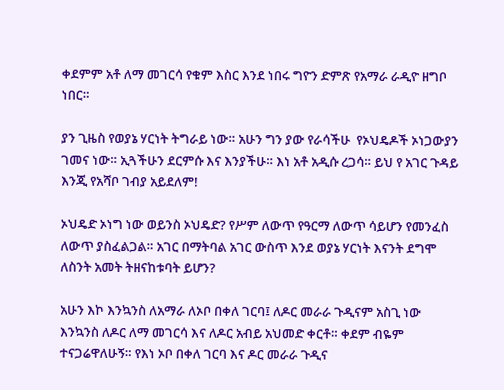ቀደምም አቶ ለማ መገርሳ የቁም እስር እንደ ነበሩ ግዮን ድምጽ የአማራ ራዲዮ ዘግቦ ነበር።

ያን ጊዜስ የወያኔ ሃርነት ትግራይ ነው። አሁን ግን ያው የራሳችሁ  የኦህዴዶች ኦነጋውያን ገመና ነው። ኢጓችሁን ደርምሱ እና እንያችሁ። እነ አቶ አዲሱ ረጋሳ። ይህ የ አገር ጉዳይ እንጂ የአሻቦ ገብያ አይደለም!

ኦህዴድ ኦነግ ነው ወይንስ ኦህዴድ? የሥም ለውጥ የዓርማ ለውጥ ሳይሆን የመንፈስ ለውጥ ያስፈልጋል። አገር በማትባል አገር ውስጥ እንደ ወያኔ ሃርነት እናንት ደግሞ ለስንት አመት ትዘናከቱባት ይሆን?

አሁን እኮ እንኳንስ ለአማራ ለኦቦ በቀለ ገርባ፤ ለዶር መራራ ጉዲናም አስጊ ነው እንኳንስ ለዶር ለማ መገርሳ እና ለዶር አብይ አህመድ ቀርቶ። ቀደም ብዬም ተናጋሬዋለሁኝ። የእነ ኦቦ በቀለ ገርባ እና ዶር መራራ ጉዲና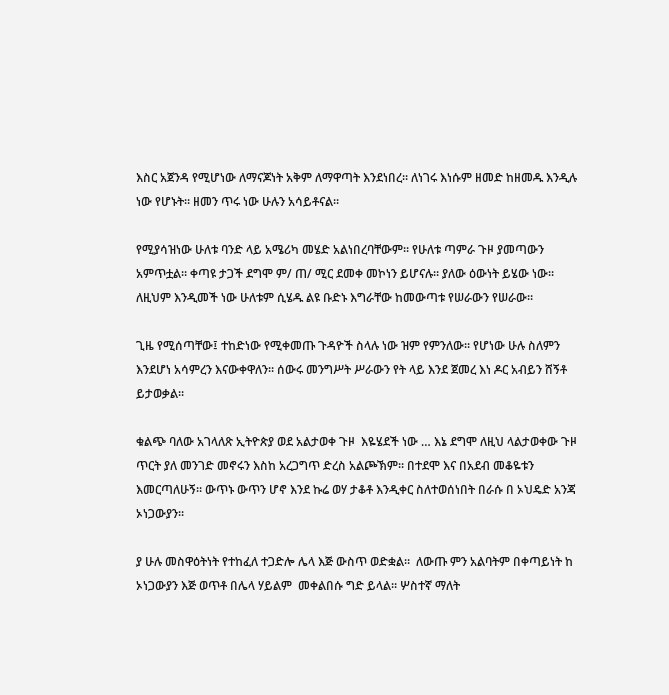እስር አጀንዳ የሚሆነው ለማናጆነት አቅም ለማዋጣት እንደነበረ። ለነገሩ እነሱም ዘመድ ከዘመዱ እንዲሉ ነው የሆኑት። ዘመን ጥሩ ነው ሁሉን አሳይቶናል።

የሚያሳዝነው ሁለቱ ባንድ ላይ አሜሪካ መሄድ አልነበረባቸውም። የሁለቱ ጣምራ ጉዞ ያመጣውን አምጥቷል። ቀጣዩ ታጋች ደግሞ ም/ ጠ/ ሚር ደመቀ መኮነን ይሆናሉ። ያለው ዕውነት ይሄው ነው።
ለዚህም እንዲመች ነው ሁለቱም ሲሄዱ ልዩ ቡድኑ እግራቸው ከመውጣቱ የሠራውን የሠራው።

ጊዜ የሚሰጣቸው፤ ተከድነው የሚቀመጡ ጉዳዮች ስላሉ ነው ዝም የምንለው። የሆነው ሁሉ ስለምን እንደሆነ አሳምረን እናውቀዋለን። ሰውሩ መንግሥት ሥራውን የት ላይ እንደ ጀመረ እነ ዶር አብይን ሸኝቶ ይታወቃል።

ቁልጭ ባለው አገላለጽ ኢትዮጵያ ወደ አልታወቀ ጉዞ  እዬሄደች ነው … እኔ ደግሞ ለዚህ ላልታወቀው ጉዞ ጥርት ያለ መንገድ መኖሩን እስከ አረጋግጥ ድረስ አልጮኽም። በተደሞ እና በአደብ መቆዬቱን እመርጣለሁኝ። ውጥኑ ውጥን ሆኖ እንደ ኩሬ ወሃ ታቆቶ እንዲቀር ስለተወሰነበት በራሱ በ ኦህዴድ አንጃ ኦነጋውያን።

ያ ሁሉ መስዋዕትነት የተከፈለ ተጋድሎ ሌላ እጅ ውስጥ ወድቋል።  ለውጡ ምን አልባትም በቀጣይነት ከ ኦነጋውያን እጅ ወጥቶ በሌላ ሃይልም  መቀልበሱ ግድ ይላል። ሦስተኛ ማለት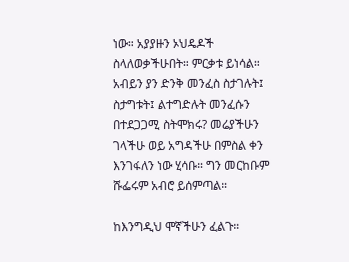ነው። አያያዙን ኦህዴዶች ስላለወቃችሁበት። ምርቃቱ ይነሳል። አብይን ያን ድንቅ መንፈስ ስታገሉት፤ ስታግቱት፤ ልተግድሉት መንፈሱን በተደጋጋሚ ስትሞክሩ? መሬያችሁን ገላችሁ ወይ አግዳችሁ በምስል ቀን እንገፋለን ነው ሂሳቡ። ግን መርከቡም ሹፌሩም አብሮ ይሰምጣል።

ከእንግዲህ ሞኛችሁን ፈልጉ።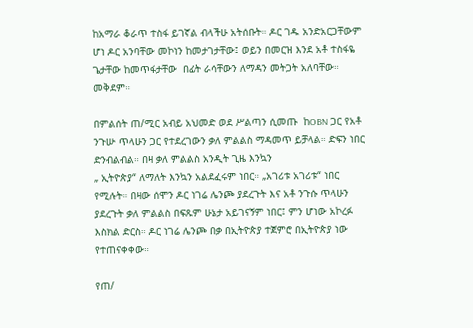ከአማራ ቆራጥ ተስፋ ይገኛል ብላችሁ አትሰቡት። ዶር ገዱ አንድአርጋቸውም ሆነ ዶር አንባቸው መኮነን ከመታገታቸው፤ ወይን በመርዝ እንደ አቶ ተስፋዬ ጌታቸው ከመጥፋታቸው  በፊት ራሳቸውን ለማዳን መትጋት አለባቸው። መቅደም።

በምልሰት ጠ/ሚር አብይ አህመድ ወደ ሥልጣን ሲመጡ  ከOBN ጋር የአቶ ንጉሡ ጥላሁን ጋር የተደረገውን ቃለ ምልልስ ማዳመጥ ይቻላል። ድፍን ነበር ድንብልብል። በዛ ቃለ ምልልስ አንዲት ጊዜ እንኳን
„ ኢትዮጵያ“ ለማለት እንኳን አልደፈሩም ነበር። „አገሪቱ አገሪቱ“ ነበር የሚሉት። በዛው ሰሞን ዶር ነገሬ ሌንጮ ያደረጉት እና አቶ ንጉሱ ጥላሁን ያደረጉት ቃለ ምልልስ በፍጹም ሁኔታ አይገናኝም ነበር፤ ምን ሆነው አኮረፉ እስክል ድርስ። ዶር ነገሬ ሌንጮ በቃ በኢትዮጵያ ተጀምሮ በኢትዮጵያ ነው የተጠናቀቀው።

የጠ/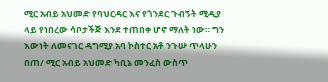ሚር አብይ አህመድ የባህርዳር እና የጎንደር ጉብኝት ሚዲያ ላይ የነበረው ሳቦታችጅ እንደ ተጠበቀ ሆኖ ማለት ነው። ግን እውነት ለመናገር ዳግሚያ አባ ኮስተር አቶ ንጉሡ ጥላሁን በጠ/ ሚር አብይ አህመድ ካቢኔ መንፈስ ውስጥ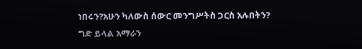ነበሩን?አሁን ካለውስ ሰውር መንግሥትስ ጋርስ አሉበትን? ግድ ይላል አማራን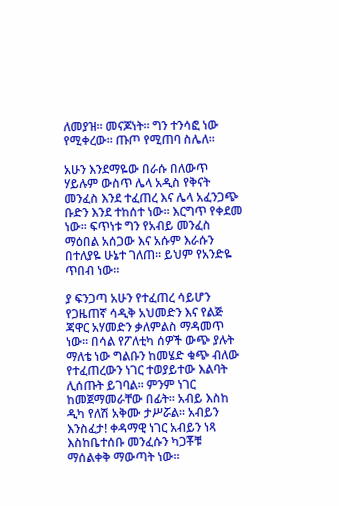ለመያዝ። መናጆነት። ግን ተንሳፎ ነው የሚቀረው። ጡጦ የሚጠባ ስሌለ።

አሁን እንደማዬው በራሱ በለውጥ ሃይሉም ውስጥ ሌላ አዲስ የቅናት መንፈስ እንደ ተፈጠረ እና ሌላ አፈንጋጭ ቡድን እንደ ተከሰተ ነው። እርግጥ የቀደመ ነው። ፍጥነቱ ግን የአብይ መንፈስ ማዕበል አሰጋው እና አሱም እራሱን በተለያዬ ሁኔተ ገለጠ። ይህም የአንድዬ ጥበብ ነው።

ያ ፍንጋጣ አሁን የተፈጠረ ሳይሆን የጋዜጠኛ ሳዲቅ አህመድን እና የልጅ ጃዋር አሃመድን ቃለምልስ ማዳመጥ ነው። በሳል የፖለቲካ ሰዎች ውጭ ያሉት ማለቴ ነው ግልቡን ከመሄድ ቁጭ ብለው የተፈጠረውን ነገር ተወያይተው እልባት ሊሰጡት ይገባል። ምንም ነገር ከመጀማመራቸው በፊት። አብይ እስከ ዲካ የለሽ አቅሙ ታሥሯል። አብይን እንስፈታ! ቀዳማዊ ነገር አብይን ነጻ እስከቤተሰቡ መንፈሱን ካጋቾቹ ማሰልቀቅ ማውጣት ነው።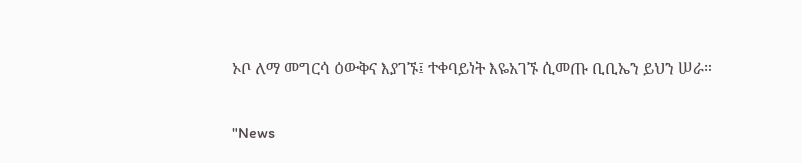ኦቦ ለማ መግርሳ ዕውቅና እያገኙ፤ ተቀባይነት እዬአገኙ ሲመጡ ቢቢኤን ይህን ሠራ።

"News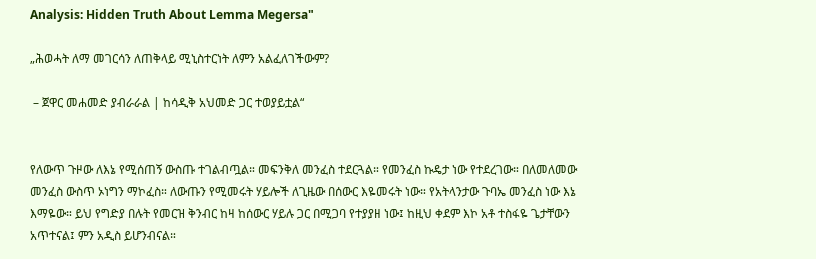Analysis: Hidden Truth About Lemma Megersa"

„ሕወሓት ለማ መገርሳን ለጠቅላይ ሚኒስተርነት ለምን አልፈለገችውም?

 – ጀዋር መሐመድ ያብራራል | ከሳዲቅ አህመድ ጋር ተወያይቷል“


የለውጥ ጉዞው ለእኔ የሚሰጠኝ ውስጡ ተገልብጧል። መፍንቅለ መንፈስ ተደርጓል። የመንፈስ ኩዴታ ነው የተደረገው። በለመለመው መንፈስ ውስጥ ኦነግን ማኮፈስ። ለውጡን የሚመሩት ሃይሎች ለጊዜው በሰውር እዬመሩት ነው። የአትላንታው ጉባኤ መንፈስ ነው እኔ እማዬው። ይህ የግድያ በሉት የመርዝ ቅንብር ከዛ ከሰውር ሃይሉ ጋር በሚጋባ የተያያዘ ነው፤ ከዚህ ቀደም እኮ አቶ ተስፋዬ ጌታቸውን አጥተናል፤ ምን አዲስ ይሆንብናል።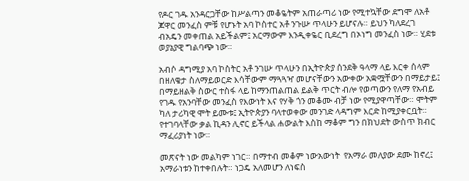የዶር ገዱ አንዳርጋቸው ከሥልጣን መቆዬትም አጠራጣሪ ነው የሚተኳቸው ደግሞ ለአቶ ጆዋር መንፈስ ምቹ የሆኑት አባ ኮስተር አቶ ንጉሡ ጥላሁን ይሆናሉ። ይህን ካለደረገ ብአዴን መቀጠል አይችልም፤ አርማውም እንዲቀዬር ቢደረግ በኦነግ መንፈስ ነው። ሂደቱ ወያኔያዊ ግልባጭ ነው።

አብሶ ዳግሚያ አባ ኮስትር አቶ ንገሡ ጥላሁን በኢትዮጵያ ሰንደቅ ዓላማ ላይ እርቀ ሰላም በዘለቄታ ስለማይወርድ እሳቸውም ማጓጓዣ መሆናቸውን አውቀው አቋሟቸውን በማይታይ፤ በማይዘልቅ ስውር ተስፋ ላይ ከማንጠልጠል ይልቅ ጥርት ብሎ የወጣውን የለማ የአብይ የገዱ የአንባቸው መንፈስ የእውነት እና የሃቅ ጎን መቆሙ ብቻ ነው የሚያዋጣቸው። ሞትም ካለ ታሪካዊ ሞት ይሙቱ፤ ኢትዮጵያን ባላተወቀው መንገድ ላዳግም እርድ ከሚያቀርቧት። የተገባላቸው ቃል ኪዳን ሊኖር ይችላል ሐውልት እስከ ማቆም ግን በክህደት ውስጥ ክብር ማፈሪያነት ነው።

መጽናት ነው መልካም ነገር። በማተብ መቆም ነውአውነት  የአማራ መለያው ደሙ ከኖረ፤ አማራነቱን ከተቀበሉት። ነጋዴ አለመሆን ለነፍስ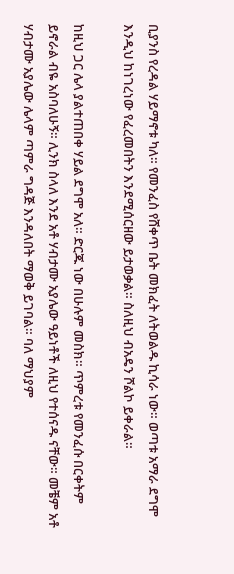ቢያንስ የረዳል ሃይማኖቱ ካለ። የመንፈስ የሸቀጥ ቤት መክፈት ለትወልዱ ኪሳራ ነው። ወጣቱ አማራ ደግሞ እንዲህ ከነገረነው የፈረመበትን እንደሚሰርዘው ይታወቃል። ስለዚህ ብአዴን ሾልኮ ይቀራል።

ከዚህ ጋር ሌላ ያልተጠበቀ ሃይል ደግሞ አለ። ድርጁ ነው በሁሉም መስክ። ጥምረቱ የመንፈሱ በርቀትም ይኖራል ብዬ አስባለሁኝ። ሊንክ ስላለ እንደ አቶ ሃብታሙ አያሌው ዓይነቶች ለዚህ የተሰናዱ ናቸው። መቼም አቶ ሃብታሙ አያሌው ሌላም ጣምራ ግዳጅ እንዳለበት ማወቅ ይገባል። ባለ ማህያም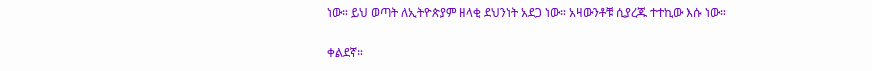ነው። ይህ ወጣት ለኢትዮጵያም ዘላቂ ደህንነት አደጋ ነው። አዛውንቶቹ ሲያረጁ ተተኪው እሱ ነው።

ቀልደኛ።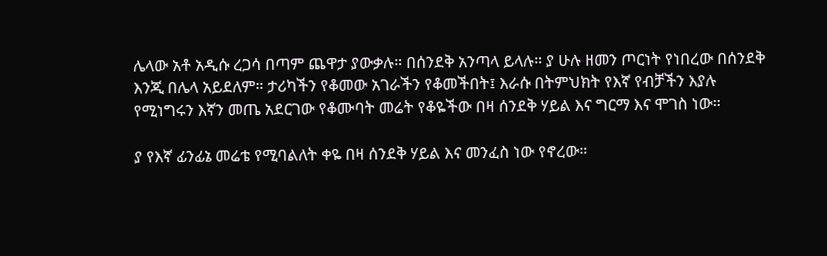ሌላው አቶ አዲሱ ረጋሳ በጣም ጨዋታ ያውቃሉ። በሰንደቅ አንጣላ ይላሉ። ያ ሁሉ ዘመን ጦርነት የነበረው በሰንደቅ እንጂ በሌላ አይደለም። ታሪካችን የቆመው አገራችን የቆመችበት፤ እራሱ በትምህክት የእኛ የብቻችን እያሉ የሚነግሩን እኛን መጤ አደርገው የቆሙባት መሬት የቆዬችው በዛ ሰንደቅ ሃይል እና ግርማ እና ሞገስ ነው።

ያ የእኛ ፊንፊኔ መሬቴ የሚባልለት ቀዬ በዛ ሰንደቅ ሃይል እና መንፈስ ነው የኖረው።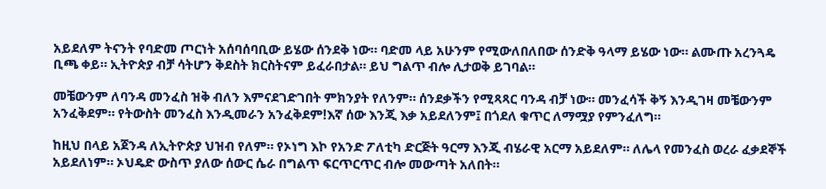አይደለም ትናንት የባድመ ጦርነት አሰባሰባቢው ይሄው ሰንደቅ ነው። ባድመ ላይ አሁንም የሚውለበለበው ሰንድቅ ዓላማ ይሄው ነው። ልሙጡ አረንጓዴ ቢጫ ቀይ። ኢትዮጵያ ብቻ ሳትሆን ቅደስት ክርስትናም ይፈራበታል። ይህ ግልጥ ብሎ ሊታወቅ ይገባል።

መቼውንም ለባንዳ መንፈስ ዝቅ ብለን እምናደገድገበት ምክንያት የለንም። ሰንደቃችን የሚጻጻር ባንዳ ብቻ ነው። መንፈሳች ቅኝ እንዲገዛ መቼውንም አንፈቅደም። የትውስት መንፈስ እንዲመራን አንፈቅደም!እኛ ሰው እንጂ እቃ አይደለንም፤ በጎደለ ቁጥር ለማሟያ የምንፈለግ።

ከዚህ በላይ አጀንዳ ለኢትዮጵያ ህዝብ የለም። የኦነግ እኮ የአንድ ፖለቲካ ድርጅት ዓርማ እንጂ ብሄራዊ አርማ አይደለም። ለሌላ የመንፈስ ወረራ ፈቃደኞች አይደለነም። ኦህዴድ ውስጥ ያለው ሰውር ሴራ በግልጥ ፍርጥርጥር ብሎ መውጣት አለበት።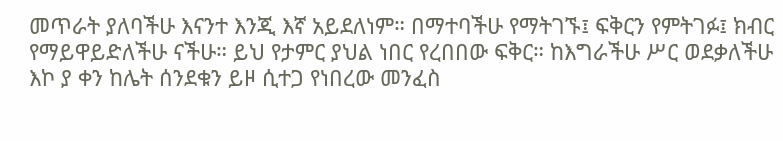መጥራት ያለባችሁ እናንተ እንጂ እኛ አይደለነም። በማተባችሁ የማትገኙ፤ ፍቅርን የምትገፉ፤ ክብር የማይዋይድለችሁ ናችሁ። ይህ የታምር ያህል ነበር የረበበው ፍቅር። ከእግራችሁ ሥር ወደቃለችሁ እኮ ያ ቀን ከሌት ሰንደቁን ይዞ ሲተጋ የነበረው መንፈስ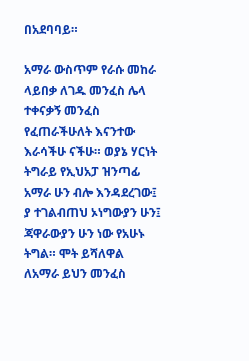በአደባባይ።

አማራ ውስጥም የራሱ መከራ ላይበቃ ለገዱ መንፈስ ሌላ ተቀናቃኝ መንፈስ የፈጠራችሁለት እናንተው እራሳችሁ ናችሁ። ወያኔ ሃርነት ትግራይ የኢህአፓ ዝንጣፊ አማራ ሁን ብሎ እንዳደረገው፤ ያ ተገልብጠህ ኦነግውያን ሁን፤ ጃዋራውያን ሁን ነው የአሁኑ ትግል። ሞት ይሻለዋል  ለአማራ ይህን መንፈስ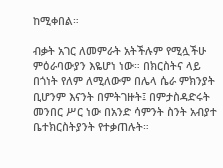ከሚቀበል።

ብቃት አገር ለመምራት አትችሉም የሚሏችሁ ምዕራባውያን እዬሆነ ነው። በክርስትና ላይ በጎነት የለም ለሚለውም በሌላ ሴራ ምክንያት ቢሆንም እናንት በምትገዙት፤ በምታስዳድሩት መንበር ሥር ነው በአንድ ሳምንት ስንት አብያተ ቤተክርስትያንት የተቃጠሉት።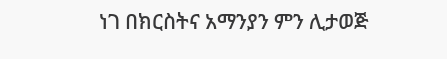ነገ በክርስትና አማንያን ምን ሊታወጅ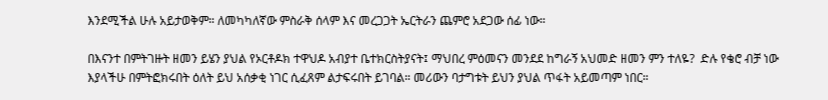እንደሚችል ሁሉ አይታወቅም። ለመካካለኛው ምስራቅ ሰላም እና መረጋጋት ኤርትራን ጨምሮ አደጋው ሰፊ ነው።

በእናንተ በምትገዙት ዘመን ይሄን ያህል የኦርቶዶክ ተዋህዶ አብያተ ቤተክርስትያናት፤ ማህበረ ምዕመናን መንደደ ከግራኝ አህመድ ዘመን ምን ተለዬ?  ድሉ የቄሮ ብቻ ነው እያላችሁ በምትፎክሩበት ዕለት ይህ አሰቃቂ ነገር ሲፈጸም ልታፍሩበት ይገባል። መሪውን ባታግቱት ይህን ያህል ጥፋት አይመጣም ነበር።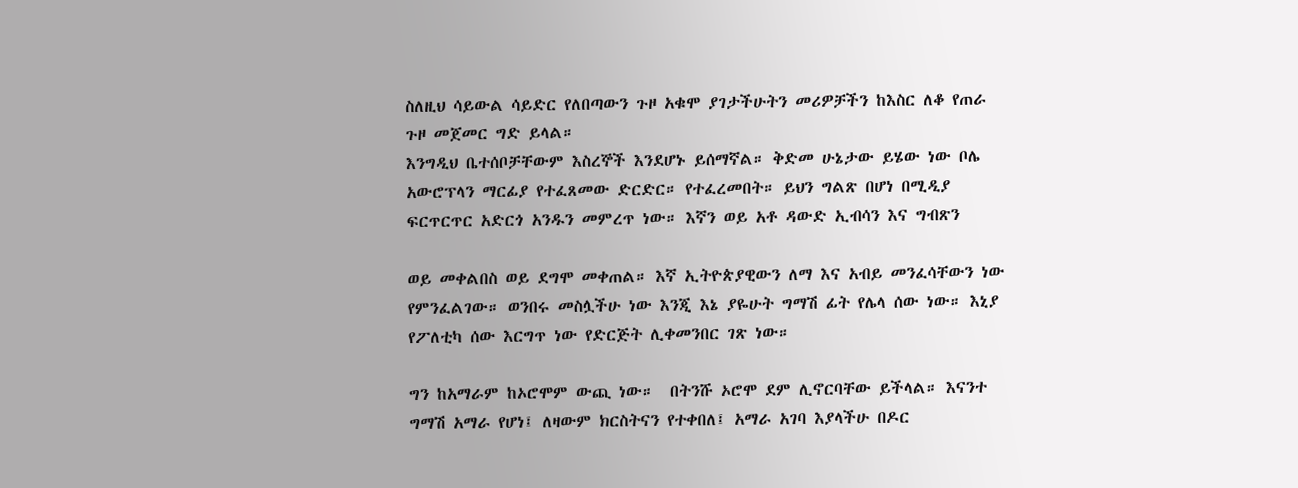ስለዚህ ሳይውል ሳይድር የለበጣውን ጉዞ አቁሞ ያገታችሁትን መሪዎቻችን ከእስር ለቆ የጠራ ጉዞ መጀመር ግድ ይላል።
እንግዲህ ቤተሰቦቻቸውም እስረኞች እንደሆኑ ይሰማኛል። ቅድመ ሁኔታው ይሄው ነው ቦሌ አውሮፕላን ማርፊያ የተፈጸመው ድርድር። የተፈረመበት። ይህን ግልጽ በሆነ በሚዲያ ፍርጥርጥር አድርጎ አንዱን መምረጥ ነው። እኛን ወይ አቶ ዳውድ ኢብሳን እና ግብጽን

ወይ መቀልበስ ወይ ደግሞ መቀጠል። እኛ ኢትዮጵያዊውን ለማ እና አብይ መንፈሳቸውን ነው የምንፈልገው። ወንበሩ መስሏችሁ ነው እንጂ እኔ ያዬሁት ግማሽ ፊት የሌላ ሰው ነው። እኒያ የፖለቲካ ሰው እርግጥ ነው የድርጅት ሊቀመንበር ገጽ ነው።

ግን ከአማራም ከኦሮሞም ውጪ ነው።  በትንሹ ኦሮሞ ደም ሊኖርባቸው ይችላል። እናንተ ግማሽ አማራ የሆነ፤ ለዛውም ክርስትናን የተቀበለ፤ አማራ አገባ እያላችሁ በዶር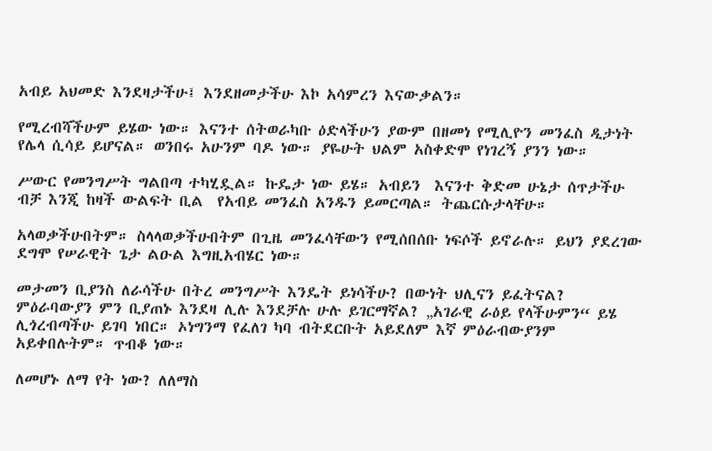አብይ አህመድ እንደዛታችሁ፤ እንደዘመታችሁ እኮ አሳምረን እናውቃልን።

የሚረብሻችሁም ይሄው ነው። እናንተ ሰትወራካቡ ዕድላችሁን ያውም በዘመነ የሚሊዮን መንፈስ ዲታነት የሌላ ሲሳይ ይሆናል። ወንበሩ አሁንም ባዶ ነው። ያዬሁት ህልም አስቀድሞ የነገረኝ ያንን ነው።

ሥውር የመንግሥት ግልበጣ ተካሂዷል። ኩዴታ ነው ይሄ። አብይን  እናንተ ቅድመ ሁኔታ ሰጥታችሁ ብቻ እንጂ ከዛች ውልፍት ቢል  የአብይ መንፈስ አንዱን ይመርጣል። ትጨርሱታላቸሁ።

አላወቃችሁበትም። ስላላወቃችሁበትም በጊዜ መንፈሳቸውን የሚሰበሰቡ ነፍሶች ይኖራሉ። ይህን ያደረገው ደግሞ የሠራዊት ጌታ ልዑል እግዚአብሄር ነው።

መታመን ቢያንስ ለራሳችሁ በትረ መንግሥት እንዴት ይነሳችሁ? በውነት ህሊናን ይፈትናል? ምዕራባውያን ምን ቢያጠኑ እንደዛ ሊሉ እንደቻሉ ሁሉ ይገርማኛል? „አገራዊ ራዕይ የላችሁምን“ ይሄ ሊጎረብጣችሁ ይገባ ነበር። ኦነግንማ የፈለገ ካባ ብትደርቡት አይደለም እኛ ምዕራብውያንም አይቀበሉትም። ጥብቆ ነው።

ለመሆኑ ለማ የት ነው? ለለማስ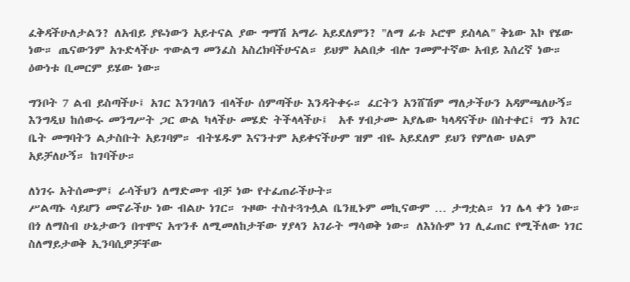ፈቅዳችሁለታልን? ለአብይ ያዬነውን አይተናል ያው ግማሽ አማራ አይደለምን? "ለማ ፊቱ ኦሮሞ ይስላል" ቅኔው እኮ የሄው ነው። ጤናውንም አጉድላችሁ ጥውልግ መንፈስ አስረክባችሁናል። ይህም አልበቃ ብሎ ገመምተኛው አብይ እሰረኛ ነው። ዕውነቱ ቢመርም ይሄው ነው።

ግንቦት 7 ልብ ይስጣችሁ፤ አገር እንገባለን ብላችሁ ሰምጣችሁ እንዳትቀሩ። ፈርትን አንሸሽም ማለታችሁን አዳምጫለሁኝ። እንግዲህ ከሰውሩ መንግሥት ጋር ውል ካላችሁ መሄድ ትችላላችሁ፤  አቶ ሃብታሙ አያሌው ካላዳናችሁ በስተቀር፤ ግን አገር ቤት መግባትን ልታስቡት አይገባም። ብትሄዱም እናንተም አይቀናችሁም ዝም ብዬ አይደለም ይህን የምለው ህልም አይቻለሁኝ። ከገባችሁ።

ለነገሩ አትሰሙም፤ ራሳችህን ለማድመጥ ብቻ ነው የተፈጠራችሁት።
ሥልጣኑ ሳይሆን መኖራችሁ ነው ብልሁ ነገር። ጉዞው ተስተጓጉሏል ቤንዚኑም መኪናውም … ታግቷል። ነገ ሌላ ቀን ነው። በጎ ለማስብ ሁኔታውን በጥሞና አጥንቶ ለሚመለከታቸው ሃያላን አገራት ማሳወቅ ነው። ለእነሱም ነገ ሊፈጠር የሚችለው ነገር ስለማይታወቅ ኢንባሲዎቻቸው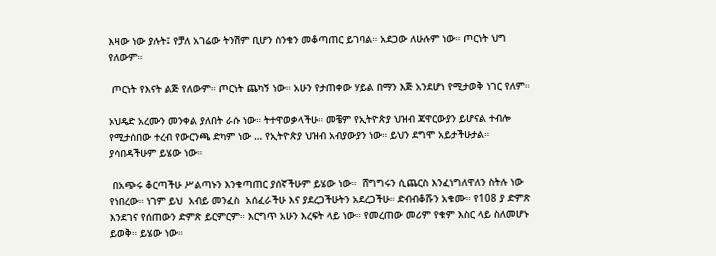እዛው ነው ያሉት፤ የቻለ አገሬው ትንሽም ቢሆን ስንቁን መቆጣጠር ይገባል። አደጋው ለሁሉም ነው። ጦርነት ህግ የለውም።

 ጦርነት የእናት ልጅ የለውም። ጦርነት ጨካኝ ነው። አሁን የታጠቀው ሃይል በማን እጅ አንደሆነ የሚታወቅ ነገር የለም።

ኦህዴድ አረሙን መንቀል ያለበት ራሱ ነው። ትተዋወቃላችሁ። መቼም የኢትዮጵያ ህዝብ ጃዋርውያን ይሆናል ተብሎ የሚታሰበው ተረብ የውርንጫ ድካም ነው … የኢትዮጵያ ህዝብ አብያውያን ነው። ይህን ደግሞ አይታችሁታል። ያሳበዳችሁም ይሄው ነው።

 በአጭሩ ቆርጣችሁ ሥልጣኑን እንቁጣጠር ያሰኛችሁም ይሄው ነው።  ሸግግሩን ሲጨርስ እንፈነግለዋለን ስትሉ ነው የነበረው። ነገም ይህ  አብይ መንፈስ  አሰፈራችሁ እና ያደረጋችሁትን አደረጋችሁ። ድብብቆሹን አቁሙ። የ108 ያ ድምጽ እንደገና የሰጠውን ድምጽ ይርምርም። እርግጥ አሁን እረፍት ላይ ነው። የመረጠው መሪም የቁም እስር ላይ ስለመሆኑ ይወቅ። ይሄው ነው።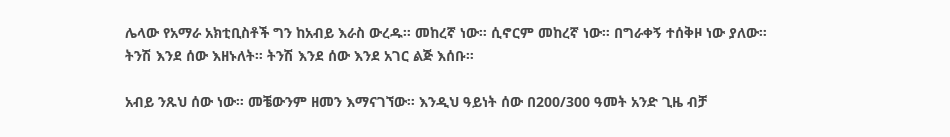ሌላው የአማራ አክቲቢስቶች ግን ከአብይ እራስ ውረዱ። መከረኛ ነው። ሲኖርም መከረኛ ነው። በግራቀኝ ተሰቅዞ ነው ያለው። ትንሽ እንደ ሰው እዘኑለት። ትንሽ እንደ ሰው እንደ አገር ልጅ እሰቡ።

አብይ ንጹህ ሰው ነው። መቼውንም ዘመን እማናገኘው። እንዲህ ዓይነት ሰው በ200/300 ዓመት አንድ ጊዜ ብቻ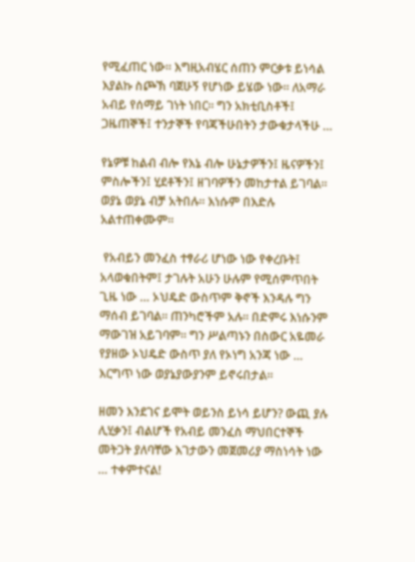የሚፈጠር ነው። እግዚአብሄር ሰጠን ምርቃቱ ይነሳል እያልኩ ስጮኽ ባጀሁኝ የሆነው ይሄው ነው። ለአማራ አብይ የሰማይ ገነት ነበር። ግን አክቲቢስቶች፤ ጋዜጠኞች፤ ተንታኞች የባጃችሁበትን ታውቁታላችሁ …

የኔዎቹ ከልብ ብሎ የእኔ ብሎ ሁኔታዎችን፤ ዜናዎችን፤ ምስሎችን፤ ሂደቶችን፤ ዘገባዎችን መከታተል ይገባል። ወያኔ ወያኔ ብቻ አትበሉ። እነሱም በእድሉ አልተጠቀሙም።

 የአብይን መንፈስ ተፃራሪ ሆነው ነው የቀረቡት፤ አላወቁበትም፤ ታገሉት አሁን ሁሉም የሚሰምጥበት ጊዜ ነው … ኦህዴድ ውስጥም ቅኖች እንዳሉ ግን ማሰብ ይገባል። ጠንካሮችም አሉ። በድምሩ እነሱንም ማውገዝ አይገባም። ግን ሥልጣኑን በስውር አዬመራ የያዘው ኦህዴድ ውስጥ ያለ የኦነግ አንጃ ነው … እርግጥ ነው ወያኔያውያንም ይኖሩበታል።

ዘመን እንደገና ይሞት ወይንስ ይነሳ ይሆን? ውጪ ያሉ ሊሂቃን፤ ብልሆች የአብይ መንፈስ ማህበርተኞች መትጋት ያለባቸው እገታውን መጀመሪያ ማስነሳት ነው … ተቀምተናል!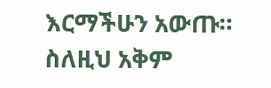እርማችሁን አውጡ። ስለዚህ አቅም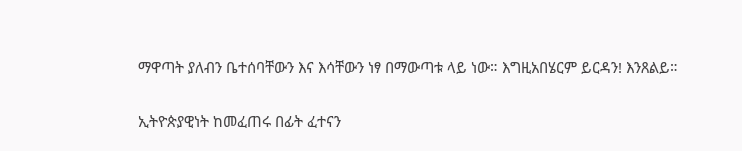ማዋጣት ያለብን ቤተሰባቸውን እና እሳቸውን ነፃ በማውጣቱ ላይ ነው። እግዚአበሄርም ይርዳን! እንጸልይ።

ኢትዮጵያዊነት ከመፈጠሩ በፊት ፈተናን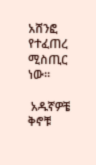አሸንፎ የተፈጠረ ሚስጢር ነው።

 አዱኛዎቼ ቅኖቹ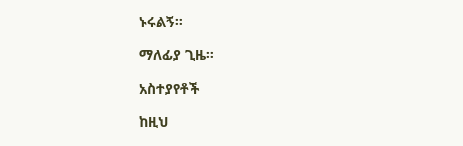ኑሩልኝ።

ማለፊያ ጊዜ።

አስተያየቶች

ከዚህ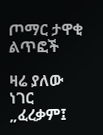ጦማር ታዋቂ ልጥፎች

ዛሬ ያለው ነገር „ፈረቃም፤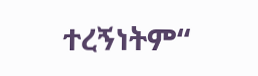ተረኝነትም“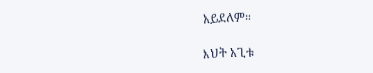አይደለም።

እህት አጊቱ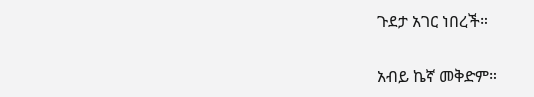ጉደታ አገር ነበረች።

አብይ ኬኛ መቅድም።